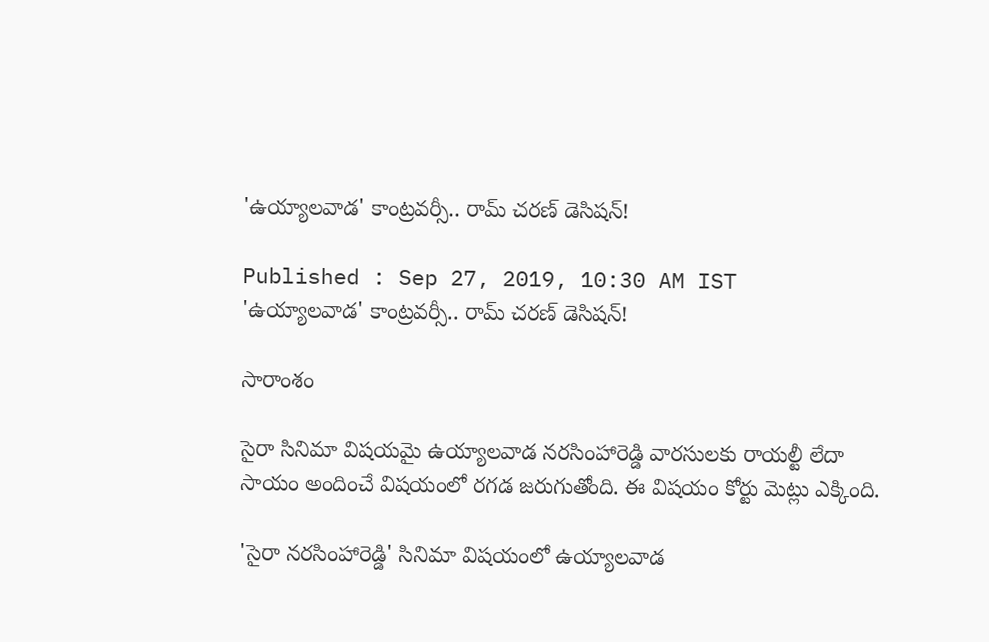'ఉయ్యాలవాడ' కాంట్రవర్సీ.. రామ్ చరణ్ డెసిషన్!

Published : Sep 27, 2019, 10:30 AM IST
'ఉయ్యాలవాడ' కాంట్రవర్సీ.. రామ్ చరణ్ డెసిషన్!

సారాంశం

సైరా సినిమా విషయమై ఉయ్యాలవాడ నరసింహారెడ్డి వారసులకు రాయల్టీ లేదా సాయం అందించే విషయంలో రగడ జరుగుతోంది. ఈ విషయం కోర్టు మెట్లు ఎక్కింది.

'సైరా నరసింహారెడ్డి' సినిమా విషయంలో ఉయ్యాలవాడ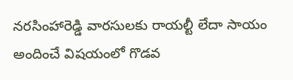నరసింహారెడ్డి వారసులకు రాయల్టీ లేదా సాయం అందించే విషయంలో గొడవ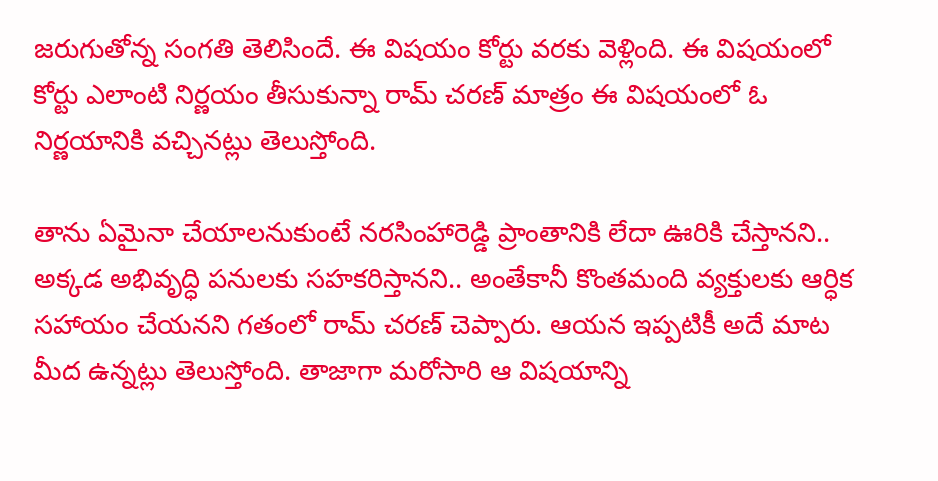జరుగుతోన్న సంగతి తెలిసిందే. ఈ విషయం కోర్టు వరకు వెళ్లింది. ఈ విషయంలో కోర్టు ఎలాంటి నిర్ణయం తీసుకున్నా రామ్ చరణ్ మాత్రం ఈ విషయంలో ఓ నిర్ణయానికి వచ్చినట్లు తెలుస్తోంది.

తాను ఏమైనా చేయాలనుకుంటే నరసింహారెడ్డి ప్రాంతానికి లేదా ఊరికి చేస్తానని.. అక్కడ అభివృద్ధి పనులకు సహకరిస్తానని.. అంతేకానీ కొంతమంది వ్యక్తులకు ఆర్ధిక సహాయం చేయనని గతంలో రామ్ చరణ్ చెప్పారు. ఆయన ఇప్పటికీ అదే మాట మీద ఉన్నట్లు తెలుస్తోంది. తాజాగా మరోసారి ఆ విషయాన్ని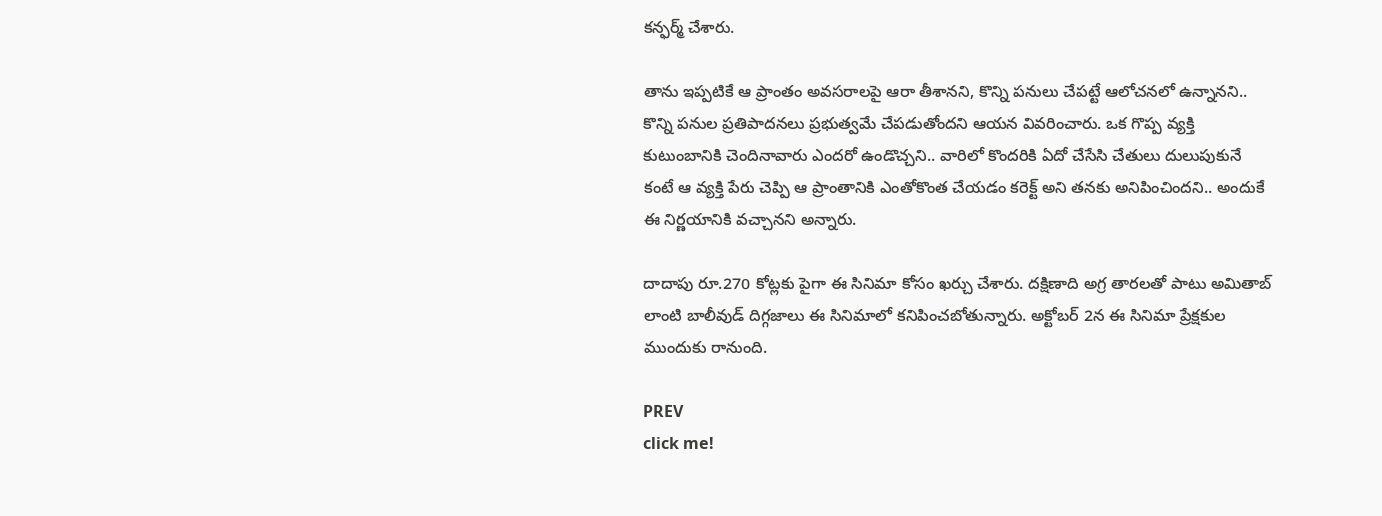కన్ఫర్మ్ చేశారు.

తాను ఇప్పటికే ఆ ప్రాంతం అవసరాలపై ఆరా తీశానని, కొన్ని పనులు చేపట్టే ఆలోచనలో ఉన్నానని.. కొన్ని పనుల ప్రతిపాదనలు ప్రభుత్వమే చేపడుతోందని ఆయన వివరించారు. ఒక గొప్ప వ్యక్తి కుటుంబానికి చెందినావారు ఎందరో ఉండొచ్చని.. వారిలో కొందరికి ఏదో చేసేసి చేతులు దులుపుకునే కంటే ఆ వ్యక్తి పేరు చెప్పి ఆ ప్రాంతానికి ఎంతోకొంత చేయడం కరెక్ట్ అని తనకు అనిపించిందని.. అందుకే ఈ నిర్ణయానికి వచ్చానని అన్నారు.

దాదాపు రూ.270 కోట్లకు పైగా ఈ సినిమా కోసం ఖర్చు చేశారు. దక్షిణాది అగ్ర తారలతో పాటు అమితాబ్ లాంటి బాలీవుడ్ దిగ్గజాలు ఈ సినిమాలో కనిపించబోతున్నారు. అక్టోబర్ 2న ఈ సినిమా ప్రేక్షకుల ముందుకు రానుంది.

PREV
click me!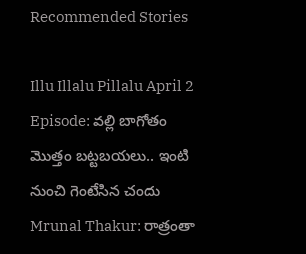Recommended Stories

Illu Illalu Pillalu April 2 Episode: వల్లి బాగోతం మొత్తం బట్టబయలు.. ఇంటి నుంచి గెంటేసిన చందు
Mrunal Thakur: రాత్రంతా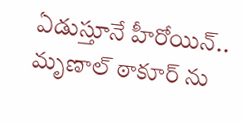ఏడుస్తూనే హీరోయిన్.. మృణాల్ ఠాకూర్ ను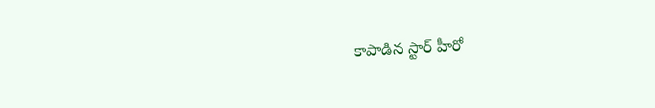కాపాడిన స్టార్ హీరో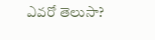ఎవరో తెలుసా?